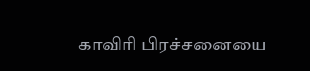காவிரி பிரச்சனையை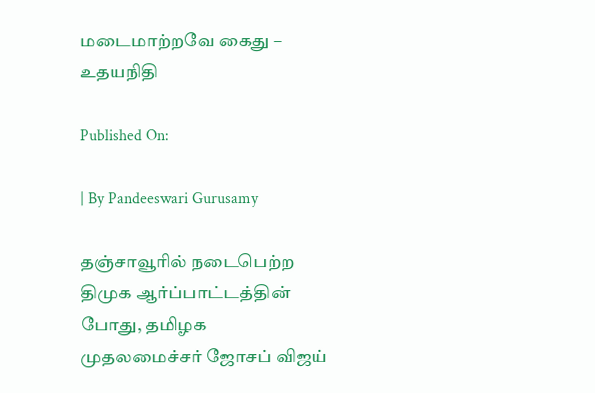மடைமாற்றவே கைது – உதயநிதி

Published On:

| By Pandeeswari Gurusamy

தஞ்சாவூரில் நடைபெற்ற திமுக ஆர்ப்பாட்டத்தின் போது, தமிழக முதலமைச்சர் ஜோசப் விஜய்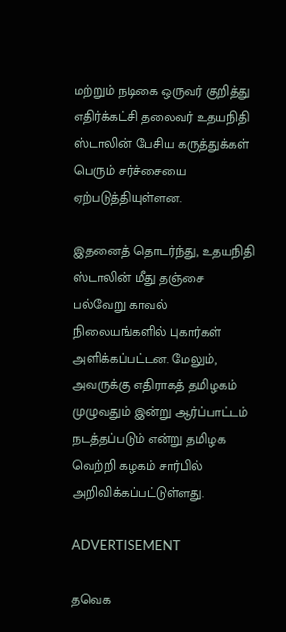மற்றும் நடிகை ஒருவர் குறித்து எதிர்க்கட்சி தலைவர் உதயநிதி ஸ்டாலின் பேசிய கருத்துக்கள் பெரும் சர்ச்சையை ஏற்படுத்தியுள்ளன.

இதனைத் தொடர்ந்து, உதயநிதி ஸ்டாலின் மீது தஞ்சை பல்வேறு காவல் நிலையங்களில் புகார்கள் அளிக்கப்பட்டன. மேலும், அவருக்கு எதிராகத் தமிழகம் முழுவதும் இன்று ஆர்ப்பாட்டம் நடத்தப்படும் என்று தமிழக வெற்றி கழகம் சார்பில் அறிவிக்கப்பட்டுள்ளது.

ADVERTISEMENT

தவெக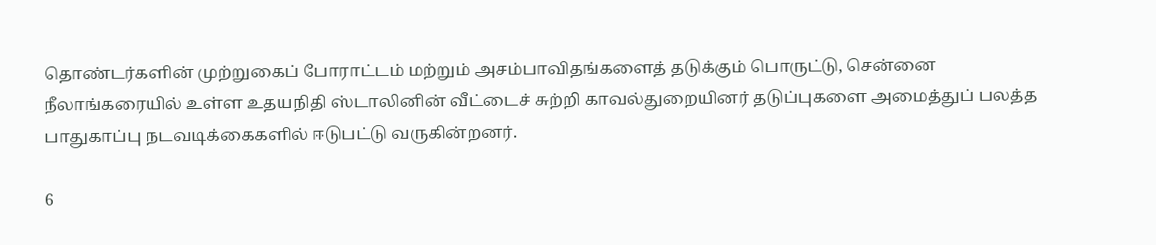தொண்டர்களின் முற்றுகைப் போராட்டம் மற்றும் அசம்பாவிதங்களைத் தடுக்கும் பொருட்டு, சென்னை நீலாங்கரையில் உள்ள உதயநிதி ஸ்டாலினின் வீட்டைச் சுற்றி காவல்துறையினர் தடுப்புகளை அமைத்துப் பலத்த பாதுகாப்பு நடவடிக்கைகளில் ஈடுபட்டு வருகின்றனர்.

6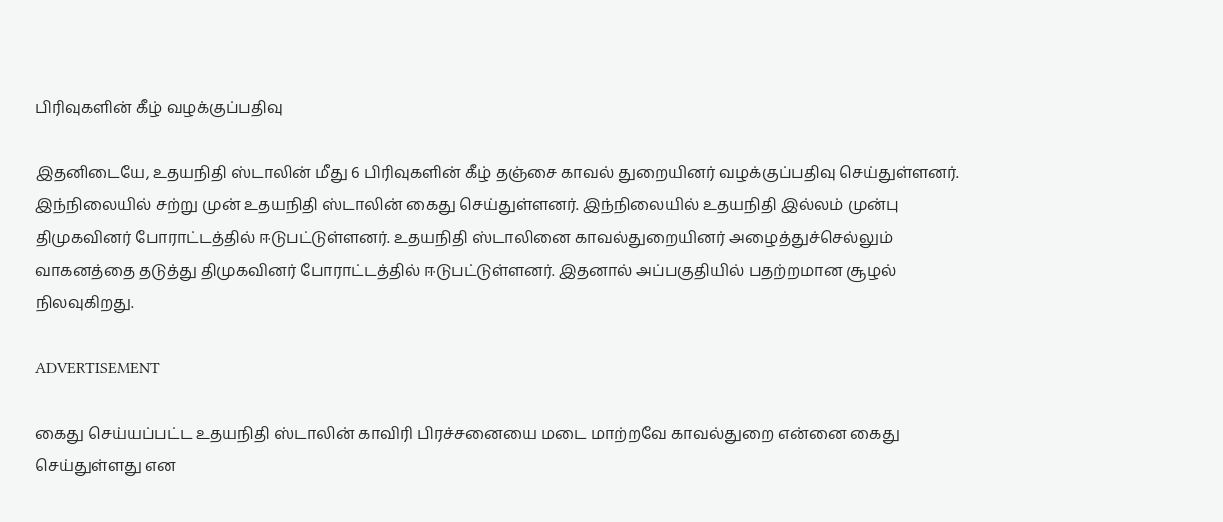பிரிவுகளின் கீழ் வழக்குப்பதிவு

இதனிடையே, உதயநிதி ஸ்டாலின் மீது 6 பிரிவுகளின் கீழ் தஞ்சை காவல் துறையினர் வழக்குப்பதிவு செய்துள்ளனர். இந்நிலையில் சற்று முன் உதயநிதி ஸ்டாலின் கைது செய்துள்ளனர். இந்நிலையில் உதயநிதி இல்லம் முன்பு திமுகவினர் போராட்டத்தில் ஈடுபட்டுள்ளனர். உதயநிதி ஸ்டாலினை காவல்துறையினர் அழைத்துச்செல்லும் வாகனத்தை தடுத்து திமுகவினர் போராட்டத்தில் ஈடுபட்டுள்ளனர். இதனால் அப்பகுதியில் பதற்றமான சூழல் நிலவுகிறது.

ADVERTISEMENT

கைது செய்யப்பட்ட உதயநிதி ஸ்டாலின் காவிரி பிரச்சனையை மடை மாற்றவே காவல்துறை என்னை கைது செய்துள்ளது என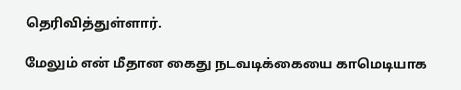தெரிவித்துள்ளார்.

மேலும் என் மீதான கைது நடவடிக்கையை காமெடியாக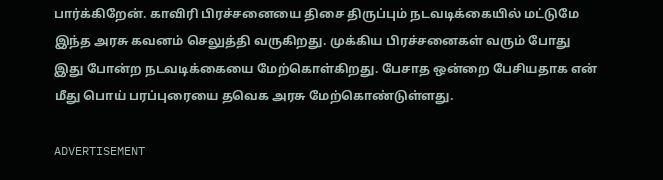பார்க்கிறேன். காவிரி பிரச்சனையை திசை திருப்பும் நடவடிக்கையில் மட்டுமே இந்த அரசு கவனம் செலுத்தி வருகிறது. முக்கிய பிரச்சனைகள் வரும் போது இது போன்ற நடவடிக்கையை மேற்கொள்கிறது. பேசாத ஒன்றை பேசியதாக என் மீது பொய் பரப்புரையை தவெக அரசு மேற்கொண்டுள்ளது.

ADVERTISEMENT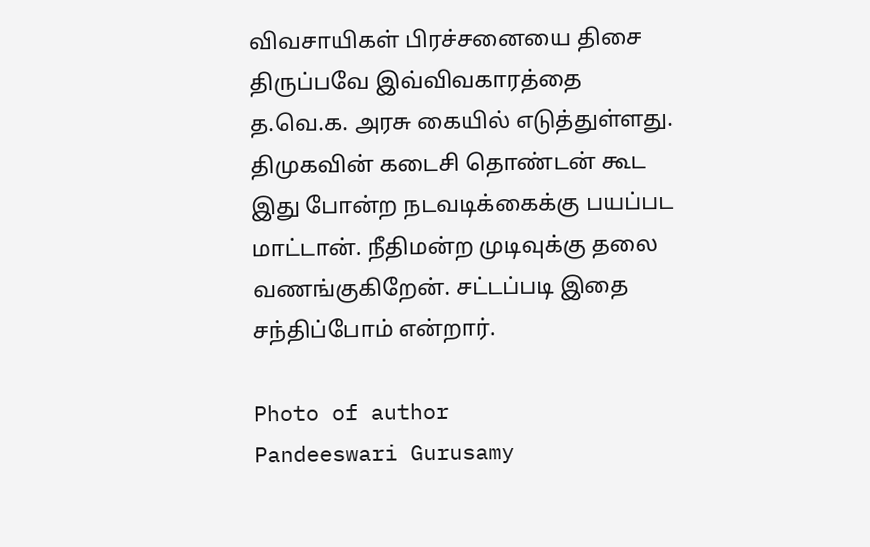விவசாயிகள் பிரச்சனையை திசை திருப்பவே இவ்விவகாரத்தை த.வெ.க. அரசு கையில் எடுத்துள்ளது. திமுகவின் கடைசி தொண்டன் கூட இது போன்ற நடவடிக்கைக்கு பயப்பட மாட்டான். நீதிமன்ற முடிவுக்கு தலை வணங்குகிறேன். சட்டப்படி இதை சந்திப்போம் என்றார்.

Photo of author
Pandeeswari Gurusamy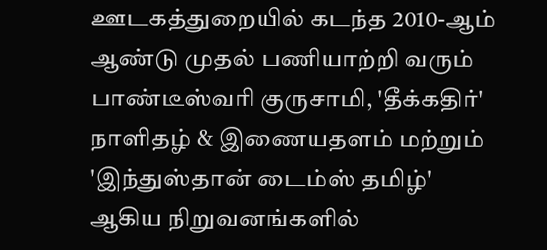ஊடகத்துறையில் கடந்த 2010-ஆம் ஆண்டு முதல் பணியாற்றி வரும் பாண்டீஸ்வரி குருசாமி, 'தீக்கதிர்' நாளிதழ் & இணையதளம் மற்றும் 'இந்துஸ்தான் டைம்ஸ் தமிழ்' ஆகிய நிறுவனங்களில்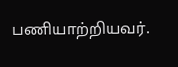பணியாற்றியவர்.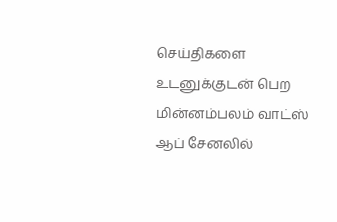செய்திகளை உடனுக்குடன் பெற மின்னம்பலம் வாட்ஸ் ஆப் சேனலில்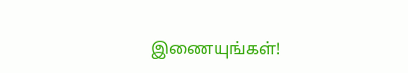இணையுங்கள்!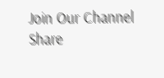Join Our Channel
Share